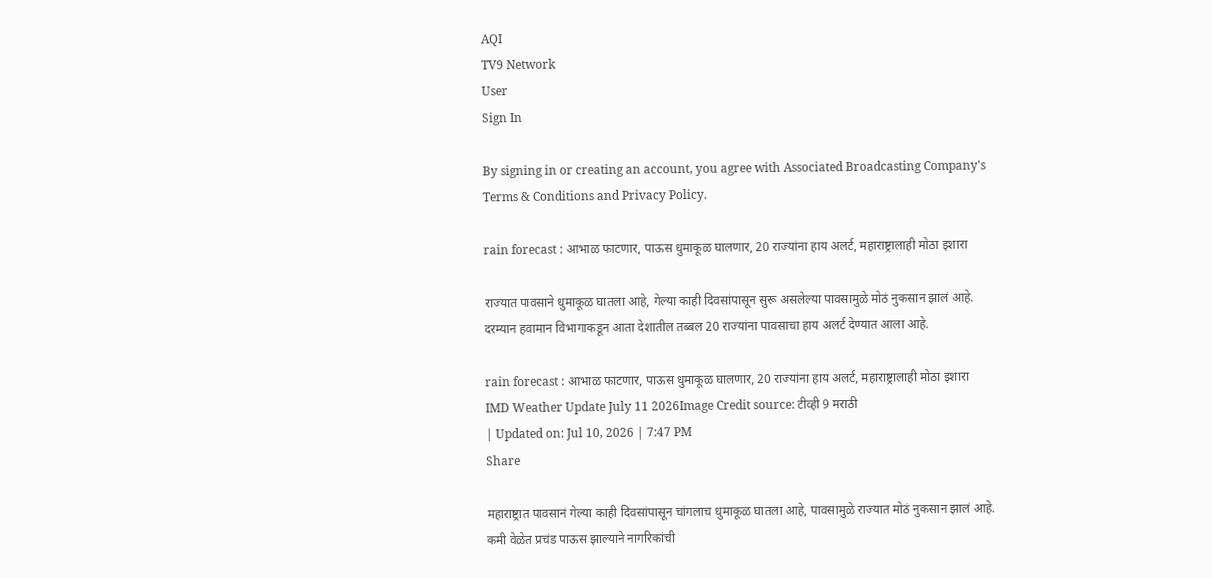AQI
TV9 Network
User
Sign In

By signing in or creating an account, you agree with Associated Broadcasting Company's Terms & Conditions and Privacy Policy.

rain forecast : आभाळ फाटणार, पाऊस धुमाकूळ घालणार, 20 राज्यांना हाय अलर्ट, महाराष्ट्रालाही मोठा इशारा

राज्यात पावसाने धुमाकूळ घातला आहे, गेल्या काही दिवसांपासून सुरू असलेल्या पावसामुळे मोठं नुकसान झालं आहे. दरम्यान हवामान विभागाकडून आता देशातील तब्बल 20 राज्यांना पावसाचा हाय अलर्ट देण्यात आला आहे.

rain forecast : आभाळ फाटणार, पाऊस धुमाकूळ घालणार, 20 राज्यांना हाय अलर्ट, महाराष्ट्रालाही मोठा इशारा
IMD Weather Update July 11 2026Image Credit source: टीव्ही 9 मराठी
| Updated on: Jul 10, 2026 | 7:47 PM
Share

महाराष्ट्रात पावसानं गेल्या काही दिवसांपासून चांगलाच धुमाकूळ घातला आहे, पावसामुळे राज्यात मोठं नुकसान झालं आहे. कमी वेळेत प्रचंड पाऊस झाल्याने नागरिकांची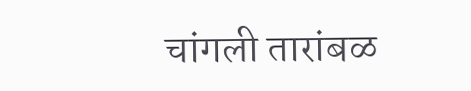चांगली तारांबळ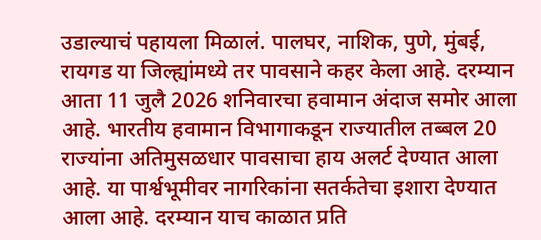उडाल्याचं पहायला मिळालं. पालघर, नाशिक, पुणे, मुंबई, रायगड या जिल्ह्यांमध्ये तर पावसाने कहर केला आहे. दरम्यान आता 11 जुलै 2026 शनिवारचा हवामान अंदाज समोर आला आहे. भारतीय हवामान विभागाकडून राज्यातील तब्बल 20 राज्यांना अतिमुसळधार पावसाचा हाय अलर्ट देण्यात आला आहे. या पार्श्वभूमीवर नागरिकांना सतर्कतेचा इशारा देण्यात आला आहे. दरम्यान याच काळात प्रति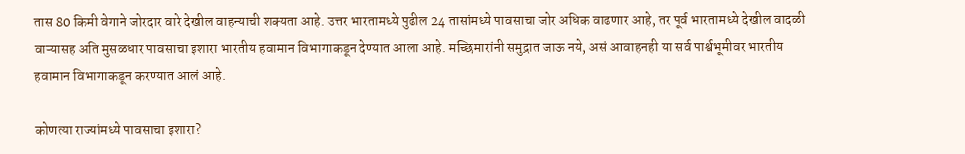तास 80 किमी वेगाने जोरदार वारे देखील वाहन्याची शक्यता आहे. उत्तर भारतामध्ये पुढील 24 तासांमध्ये पावसाचा जोर अधिक वाढणार आहे, तर पूर्व भारतामध्ये देखील वादळी वाऱ्यासह अति मुसळधार पावसाचा इशारा भारतीय हवामान विभागाकडून देण्यात आला आहे. मच्छिमारांनी समुद्रात जाऊ नये, असं आवाहनही या सर्व पार्श्वभूमीवर भारतीय हवामान विभागाकडून करण्यात आलं आहे.

कोणत्या राज्यांमध्ये पावसाचा इशारा?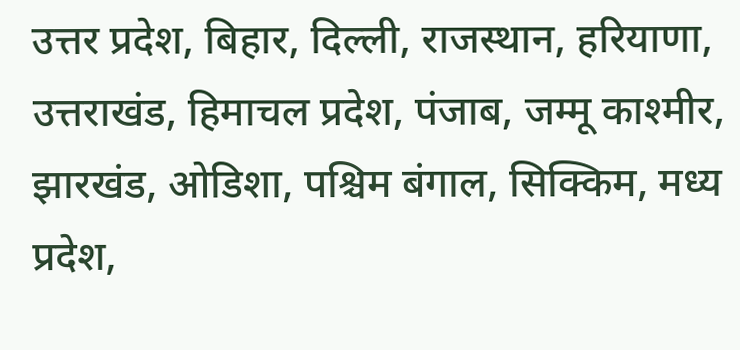उत्तर प्रदेश, बिहार, दिल्ली, राजस्थान, हरियाणा, उत्तराखंड, हिमाचल प्रदेश, पंजाब, जम्मू काश्मीर, झारखंड, ओडिशा, पश्चिम बंगाल, सिक्किम, मध्य प्रदेश,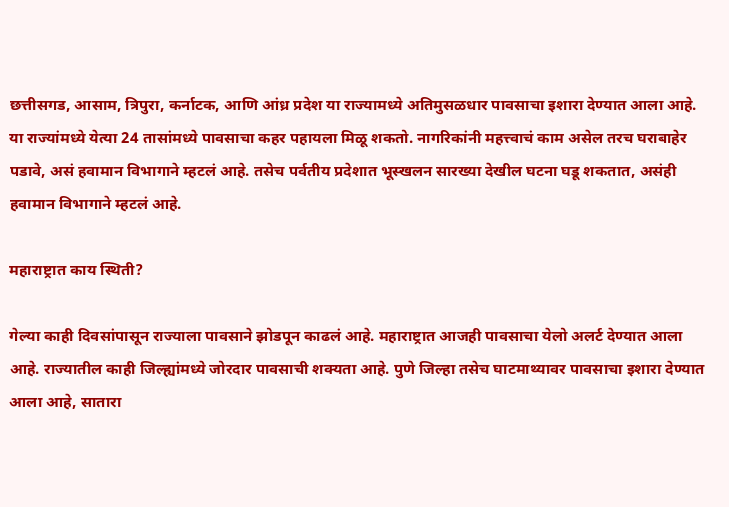छत्तीसगड, आसाम, त्रिपुरा, कर्नाटक, आणि आंध्र प्रदेश या राज्यामध्ये अतिमुसळधार पावसाचा इशारा देण्यात आला आहे. या राज्यांमध्ये येत्या 24 तासांमध्ये पावसाचा कहर पहायला मिळू शकतो. नागरिकांनी महत्त्वाचं काम असेल तरच घराबाहेर पडावे, असं हवामान विभागाने म्हटलं आहे. तसेच पर्वतीय प्रदेशात भूस्खलन सारख्या देखील घटना घडू शकतात, असंही हवामान विभागाने म्हटलं आहे.

महाराष्ट्रात काय स्थिती?

गेल्या काही दिवसांपासून राज्याला पावसाने झोडपून काढलं आहे. महाराष्ट्रात आजही पावसाचा येलो अलर्ट देण्यात आला आहे. राज्यातील काही जिल्ह्यांमध्ये जोरदार पावसाची शक्यता आहे. पुणे जिल्हा तसेच घाटमाथ्यावर पावसाचा इशारा देण्यात आला आहे, सातारा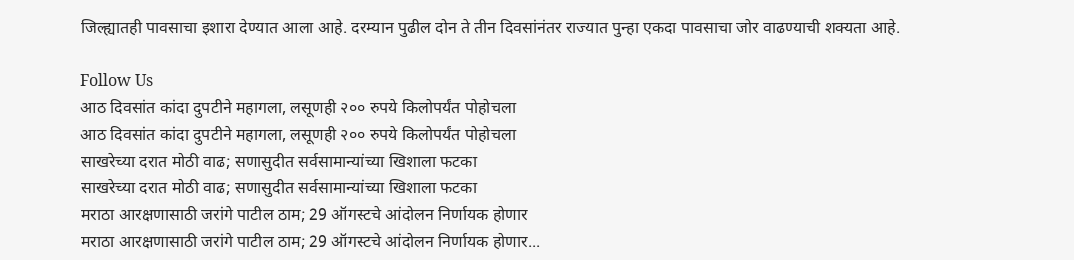जिल्ह्यातही पावसाचा इशारा देण्यात आला आहे. दरम्यान पुढील दोन ते तीन दिवसांनंतर राज्यात पुन्हा एकदा पावसाचा जोर वाढण्याची शक्यता आहे.

Follow Us
आठ दिवसांत कांदा दुपटीने महागला, लसूणही २०० रुपये किलोपर्यंत पोहोचला
आठ दिवसांत कांदा दुपटीने महागला, लसूणही २०० रुपये किलोपर्यंत पोहोचला
साखरेच्या दरात मोठी वाढ; सणासुदीत सर्वसामान्यांच्या खिशाला फटका
साखरेच्या दरात मोठी वाढ; सणासुदीत सर्वसामान्यांच्या खिशाला फटका
मराठा आरक्षणासाठी जरांगे पाटील ठाम; 29 ऑगस्टचे आंदोलन निर्णायक होणार
मराठा आरक्षणासाठी जरांगे पाटील ठाम; 29 ऑगस्टचे आंदोलन निर्णायक होणार...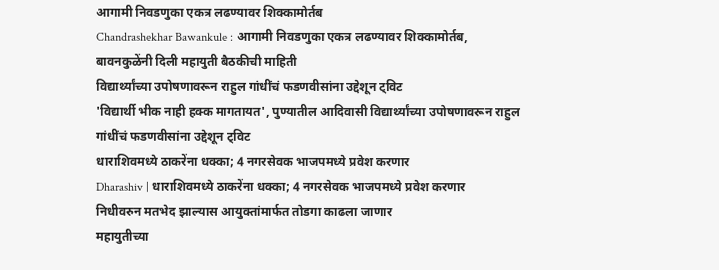आगामी निवडणुका एकत्र लढण्यावर शिक्कामोर्तब
Chandrashekhar Bawankule : आगामी निवडणुका एकत्र लढण्यावर शिक्कामोर्तब, बावनकुळेंनी दिली महायुती बैठकीची माहिती
विद्यार्थ्यांच्या उपोषणावरून राहुल गांधींचं फडणवीसांना उद्देशून ट्विट
'विद्यार्थी भीक नाही हक्क मागतायत', पुण्यातील आदिवासी विद्यार्थ्यांच्या उपोषणावरून राहुल गांधींचं फडणवीसांना उद्देशून ट्विट
धाराशिवमध्ये ठाकरेंना धक्का; 4 नगरसेवक भाजपमध्ये प्रवेश करणार
Dharashiv | धाराशिवमध्ये ठाकरेंना धक्का; 4 नगरसेवक भाजपमध्ये प्रवेश करणार
निधीवरुन मतभेद झाल्यास आयुक्तांमार्फत तोडगा काढला जाणार
महायुतीच्या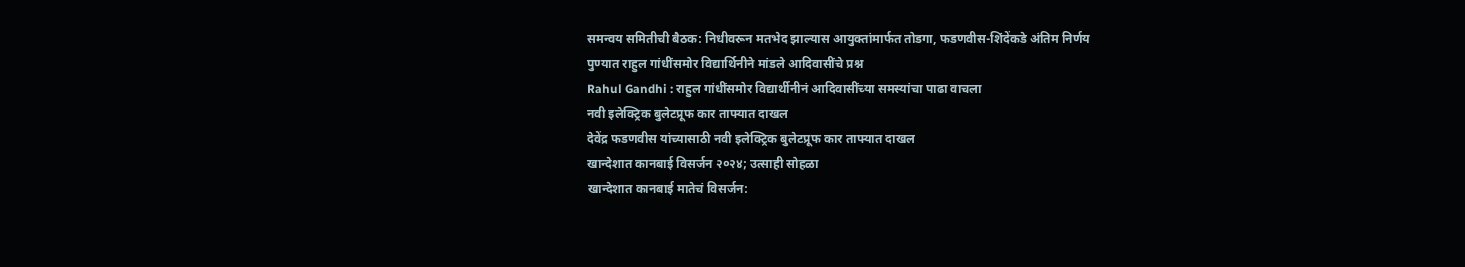समन्वय समितीची बैठक: निधीवरून मतभेद झाल्यास आयुक्तांमार्फत तोडगा, फडणवीस-शिंदेंकडे अंतिम निर्णय
पुण्यात राहुल गांधींसमोर विद्यार्थिनीने मांडले आदिवासींचे प्रश्न
Rahul Gandhi : राहुल गांधींसमोर विद्यार्थीनीनं आदिवासींच्या समस्यांचा पाढा वाचला
नवी इलेक्ट्रिक बुलेटप्रूफ कार ताफ्यात दाखल
देवेंद्र फडणवीस यांच्यासाठी नवी इलेक्ट्रिक बुलेटप्रूफ कार ताफ्यात दाखल
खान्देशात कानबाई विसर्जन २०२४; उत्साही सोहळा
खान्देशात कानबाई मातेचं विसर्जन: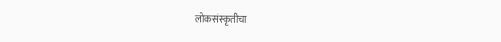लोकसंस्कृतीचा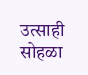उत्साही सोहळा